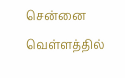சென்னை வெள்ளத்தில்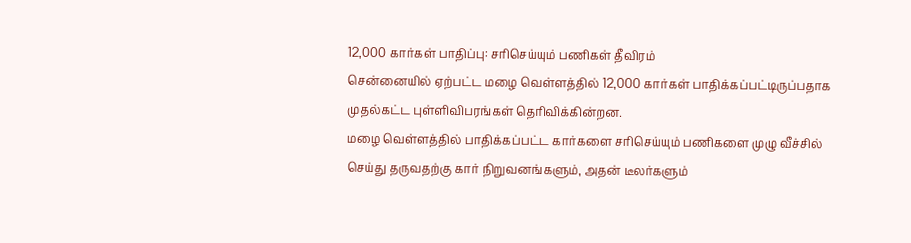12,000 கார்கள் பாதிப்பு: சரிசெய்யும் பணிகள் தீவிரம்
சென்னையில் ஏற்பட்ட மழை வெள்ளத்தில் 12,000 கார்கள் பாதிக்கப்பட்டிருப்பதாக முதல்கட்ட புள்ளிவிபரங்கள் தெரிவிக்கின்றன.
மழை வெள்ளத்தில் பாதிக்கப்பட்ட கார்களை சரிசெய்யும் பணிகளை முழு வீச்சில் செய்து தருவதற்கு கார் நிறுவனங்களும், அதன் டீலர்களும்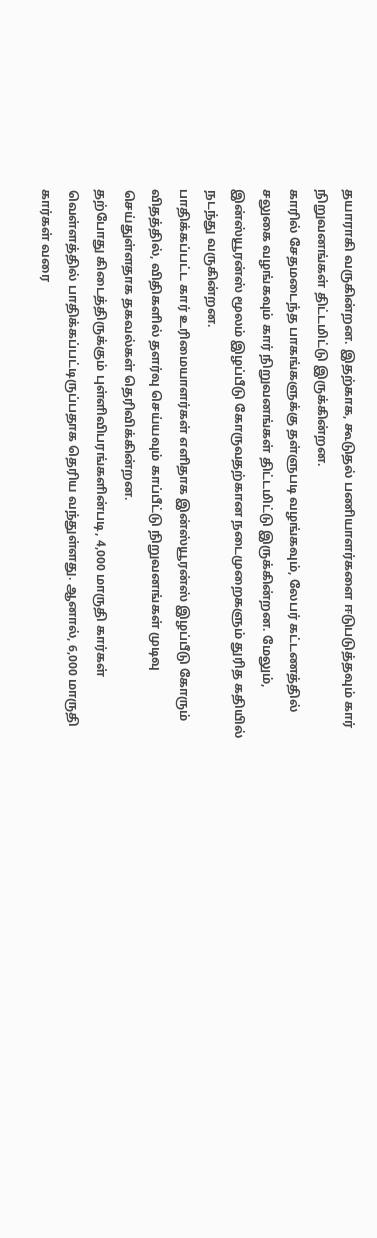தயாராகி வருகின்றன. இதற்காக, கூடுதல் பணியாளர்களை ஈடுபடுத்தவும் கார் நிறுவனங்கள் திட்டமிட்டு இருக்கின்றன.
காரில் சேதமடைந்த பாகங்களுக்கு தள்ளுபடி வழங்கவும், லேபர் கட்டணத்தில் சலுகை வழங்கவும் கார் நிறுவனங்கள் திட்டமிட்டு இருக்கின்றன. மேலும், இன்ஸ்யூரன்ஸ் மூலம் இழப்பீடு கோருவதற்கான நடைமுறைகளும் துரித கதியில் நடந்து வருகின்றன.
பாதிக்கப்பட்ட கார் உரிமையாளர்கள் எளிதாக இன்ஸ்யூரன்ஸ் இழப்பீடு கோரும் விதத்தில், விதிகளில் தளர்வு செய்யவும் காப்பீட்டு நிறுவனங்கள் முடிவு செய்துள்ளதாக தகவல்கள் தெரிவிக்கின்றன.
தற்போது கிடைத்திருக்கும் புள்ளிவிபரங்களின்படி, 4,000 மாருதி கார்கள் வெள்ளத்தில் பாதிக்கப்பட்டிருப்பதாக தெரிய வந்துள்ளது. ஆனால், 6,000 மாருதி கார்கள் வரை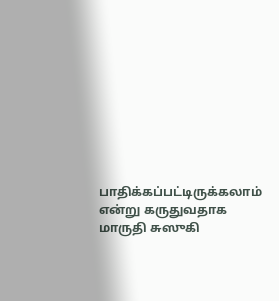பாதிக்கப்பட்டிருக்கலாம் என்று கருதுவதாக மாருதி சுஸுகி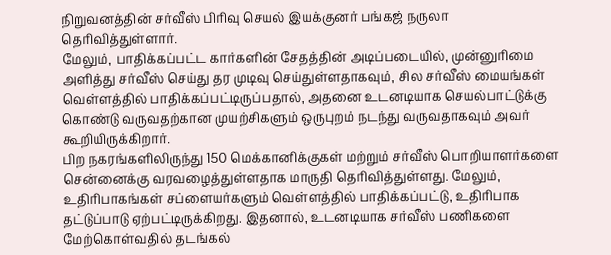நிறுவனத்தின் சர்வீஸ் பிரிவு செயல் இயக்குனர் பங்கஜ் நருலா தெரிவித்துள்ளார்.
மேலும், பாதிக்கப்பட்ட கார்களின் சேதத்தின் அடிப்படையில், முன்னுரிமை அளித்து சர்வீஸ் செய்து தர முடிவு செய்துள்ளதாகவும், சில சர்வீஸ் மையங்கள் வெள்ளத்தில் பாதிக்கப்பட்டிருப்பதால், அதனை உடனடியாக செயல்பாட்டுக்கு கொண்டு வருவதற்கான முயற்சிகளும் ஒருபுறம் நடந்து வருவதாகவும் அவர் கூறியிருக்கிறார்.
பிற நகரங்களிலிருந்து 150 மெக்கானிக்குகள் மற்றும் சர்வீஸ் பொறியாளர்களை சென்னைக்கு வரவழைத்துள்ளதாக மாருதி தெரிவித்துள்ளது. மேலும், உதிரிபாகங்கள் சப்ளையர்களும் வெள்ளத்தில் பாதிக்கப்பட்டு, உதிரிபாக தட்டுப்பாடு ஏற்பட்டிருக்கிறது. இதனால், உடனடியாக சர்வீஸ் பணிகளை மேற்கொள்வதில் தடங்கல்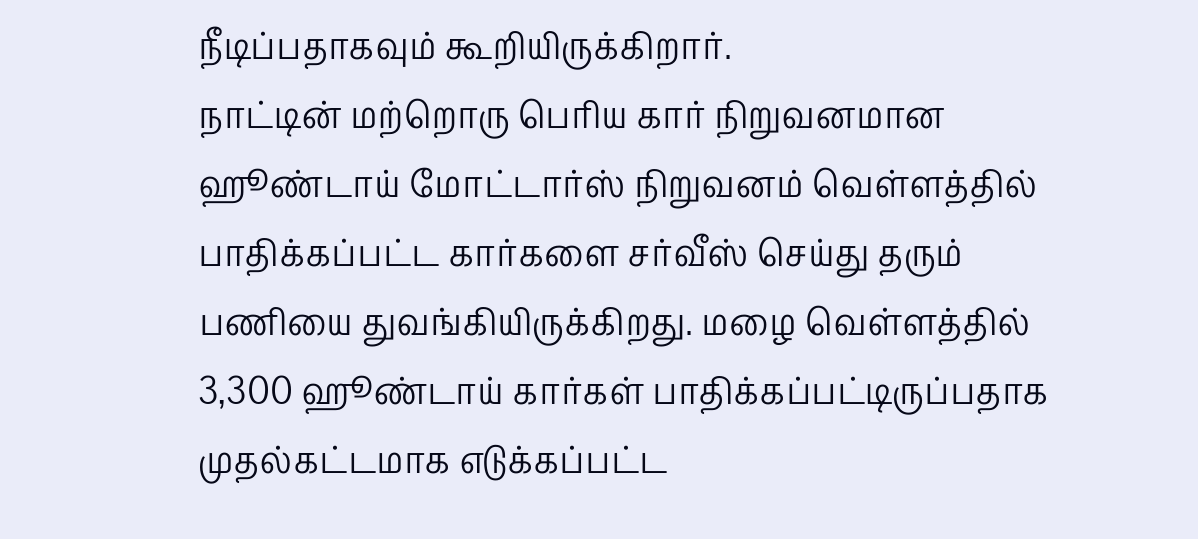நீடிப்பதாகவும் கூறியிருக்கிறார்.
நாட்டின் மற்றொரு பெரிய கார் நிறுவனமான ஹூண்டாய் மோட்டார்ஸ் நிறுவனம் வெள்ளத்தில் பாதிக்கப்பட்ட கார்களை சர்வீஸ் செய்து தரும் பணியை துவங்கியிருக்கிறது. மழை வெள்ளத்தில் 3,300 ஹூண்டாய் கார்கள் பாதிக்கப்பட்டிருப்பதாக முதல்கட்டமாக எடுக்கப்பட்ட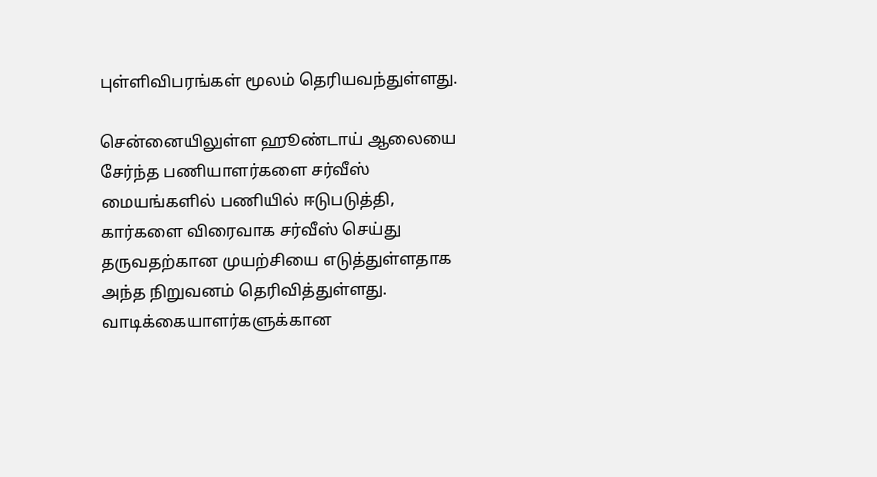புள்ளிவிபரங்கள் மூலம் தெரியவந்துள்ளது.

சென்னையிலுள்ள ஹூண்டாய் ஆலையை சேர்ந்த பணியாளர்களை சர்வீஸ் மையங்களில் பணியில் ஈடுபடுத்தி, கார்களை விரைவாக சர்வீஸ் செய்து தருவதற்கான முயற்சியை எடுத்துள்ளதாக அந்த நிறுவனம் தெரிவித்துள்ளது.
வாடிக்கையாளர்களுக்கான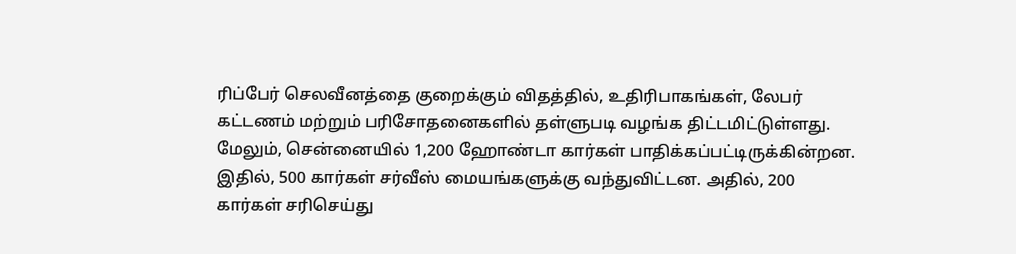ரிப்பேர் செலவீனத்தை குறைக்கும் விதத்தில், உதிரிபாகங்கள், லேபர் கட்டணம் மற்றும் பரிசோதனைகளில் தள்ளுபடி வழங்க திட்டமிட்டுள்ளது. மேலும், சென்னையில் 1,200 ஹோண்டா கார்கள் பாதிக்கப்பட்டிருக்கின்றன. இதில், 500 கார்கள் சர்வீஸ் மையங்களுக்கு வந்துவிட்டன. அதில், 200 கார்கள் சரிசெய்து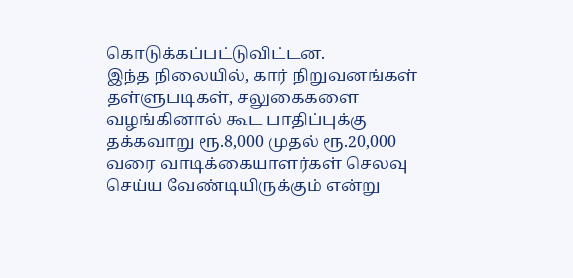கொடுக்கப்பட்டுவிட்டன.
இந்த நிலையில், கார் நிறுவனங்கள் தள்ளுபடிகள், சலுகைகளை வழங்கினால் கூட பாதிப்புக்கு தக்கவாறு ரூ.8,000 முதல் ரூ.20,000 வரை வாடிக்கையாளர்கள் செலவு செய்ய வேண்டியிருக்கும் என்று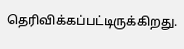தெரிவிக்கப்பட்டிருக்கிறது.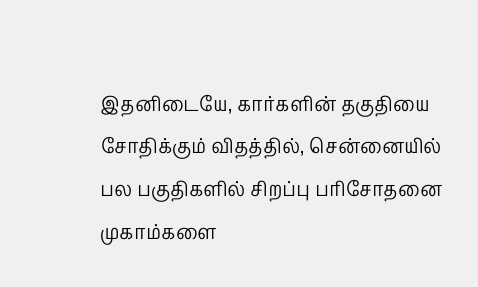இதனிடையே, கார்களின் தகுதியை சோதிக்கும் விதத்தில், சென்னையில் பல பகுதிகளில் சிறப்பு பரிசோதனை முகாம்களை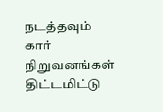நடத்தவும் கார் நிறுவனங்கள் திட்டமிட்டு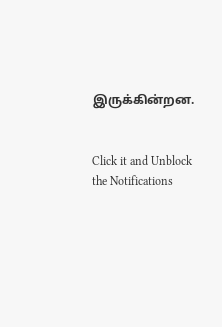இருக்கின்றன.


Click it and Unblock the Notifications